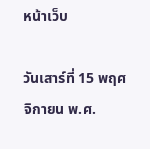หน้าเว็บ

วันเสาร์ที่ 15 พฤศจิกายน พ.ศ.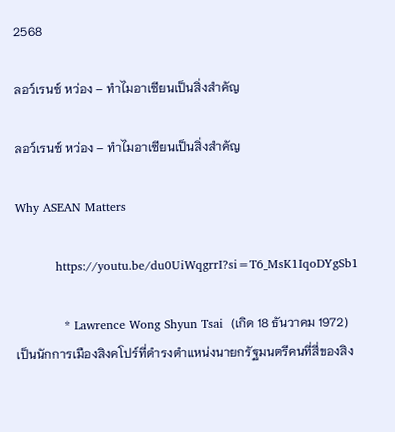2568

ลอว์เรนซ์ หว่อง – ทำไมอาเซียนเป็นสิ่งสำคัญ

ลอว์เรนซ์ หว่อง – ทำไมอาเซียนเป็นสิ่งสำคัญ

Why ASEAN Matters

          https://youtu.be/du0UiWqgrrI?si=T6_MsK1IqoDYgSb1

            * Lawrence Wong Shyun Tsai  (เกิด 18 ธันวาคม 1972) เป็นนักการเมืองสิงคโปร์ที่ดำรงตำแหน่งนายกรัฐมนตรีคนที่สี่ของสิง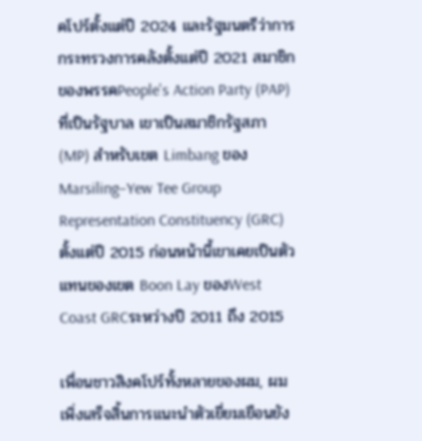คโปร์ตั้งแต่ปี 2024 และรัฐมนตรีว่าการกระทรวงการคลังตั้งแต่ปี 2021 สมาชิกของพรรคPeople's Action Party (PAP) ที่เป็นรัฐบาล เขาเป็นสมาชิกรัฐสภา (MP) สำหรับเขต Limbang ของMarsiling–Yew Tee Group Representation Constituency (GRC) ตั้งแต่ปี 2015 ก่อนหน้านี้เขาเคยเป็นตัวแทนของเขต Boon Lay ของWest Coast GRCระหว่างปี 2011 ถึง 2015

เพื่อนชาวสิงคโปร์ทั้งหลายของผม, ผมเพิ่งเสร็จสิ้นการแนะนำตัวเยี่ยมเยือนยัง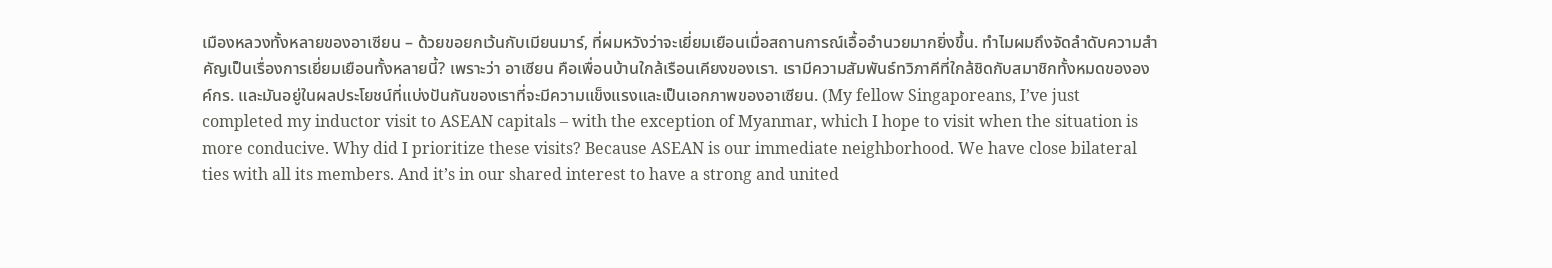เมืองหลวงทั้งหลายของอาเซียน – ด้วยขอยกเว้นกับเมียนมาร์, ที่ผมหวังว่าจะเยี่ยมเยือนเมื่อสถานการณ์เอื้ออำนวยมากยิ่งขึ้น. ทำไมผมถึงจัดลำดับความสำคัญเป็นเรื่องการเยี่ยมเยือนทั้งหลายนี้? เพราะว่า อาเซียน คือเพื่อนบ้านใกล้เรือนเคียงของเรา. เรามีความสัมพันธ์ทวิภาคีที่ใกล้ชิดกับสมาชิกทั้งหมดขององค์กร. และมันอยู่ในผลประโยชน์ที่แบ่งปันกันของเราที่จะมีความแข็งแรงและเป็นเอกภาพของอาเซียน. (My fellow Singaporeans, I’ve just completed my inductor visit to ASEAN capitals – with the exception of Myanmar, which I hope to visit when the situation is more conducive. Why did I prioritize these visits? Because ASEAN is our immediate neighborhood. We have close bilateral ties with all its members. And it’s in our shared interest to have a strong and united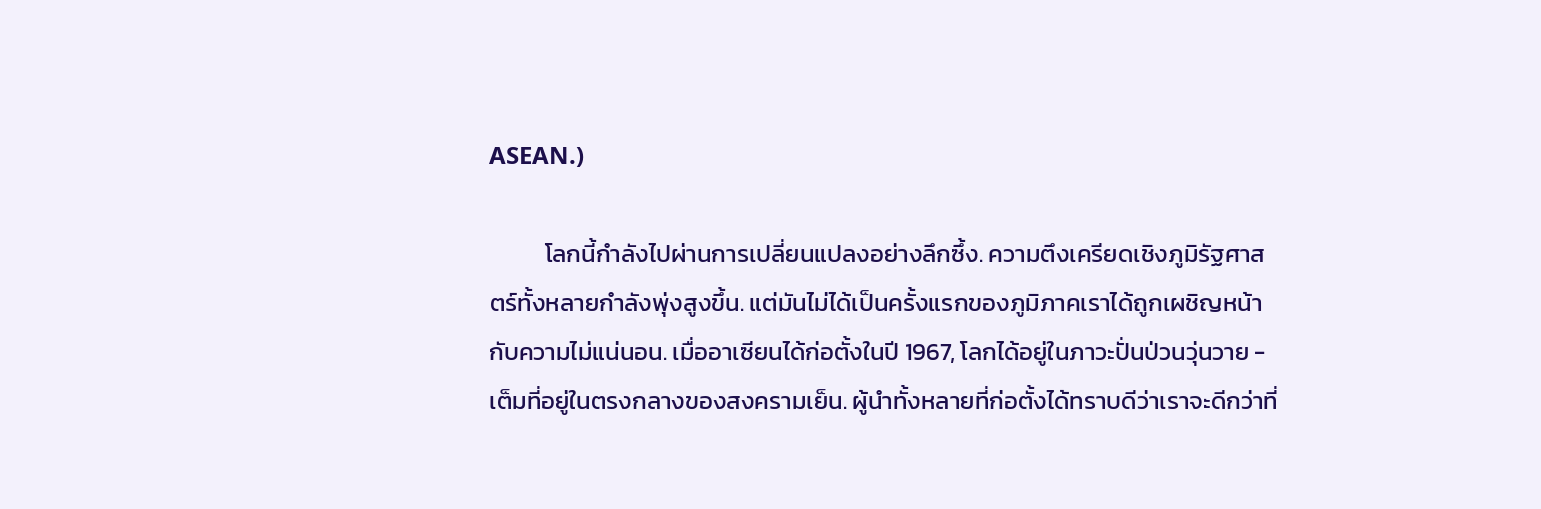ASEAN.)

          โลกนี้กำลังไปผ่านการเปลี่ยนแปลงอย่างลึกซึ้ง. ความตึงเครียดเชิงภูมิรัฐศาสตร์ทั้งหลายกำลังพุ่งสูงขึ้น. แต่มันไม่ได้เป็นครั้งแรกของภูมิภาคเราได้ถูกเผชิญหน้ากับความไม่แน่นอน. เมื่ออาเซียนได้ก่อตั้งในปี 1967, โลกได้อยู่ในภาวะปั่นป่วนวุ่นวาย - เต็มที่อยู่ในตรงกลางของสงครามเย็น. ผู้นำทั้งหลายที่ก่อตั้งได้ทราบดีว่าเราจะดีกว่าที่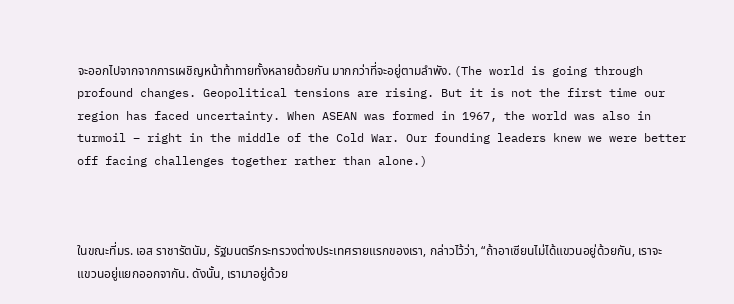จะออกไปจากจากการเผชิญหน้าท้าทายทั้งหลายด้วยกัน มากกว่าที่จะอยู่ตามลำพัง. (The world is going through profound changes. Geopolitical tensions are rising. But it is not the first time our region has faced uncertainty. When ASEAN was formed in 1967, the world was also in turmoil – right in the middle of the Cold War. Our founding leaders knew we were better off facing challenges together rather than alone.)



ในขณะที่มร. เอส ราชารัตนัม, รัฐมนตรีกระทรวงต่างประเทศรายแรกของเรา, กล่าวไว้ว่า, “ถ้าอาเซียนไม่ได้แขวนอยู่ด้วยกัน, เราจะแขวนอยู่แยกออกจากัน. ดังนั้น, เรามาอยู่ด้วย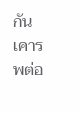กัน เคารพต่อ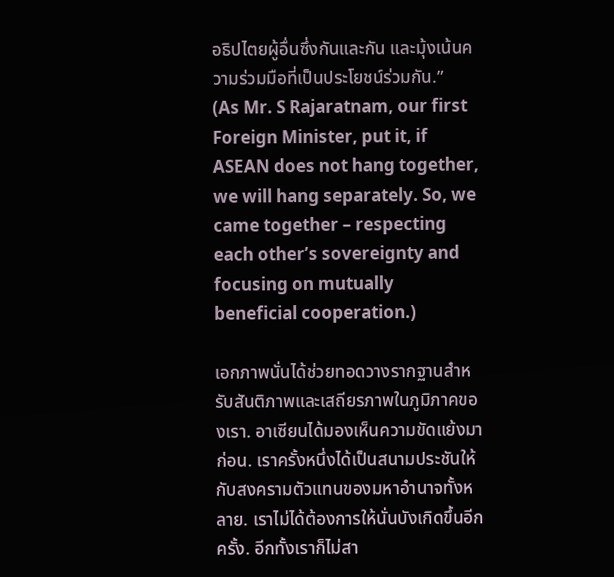อธิปไตยผู้อื่นซึ่งกันและกัน และมุ้งเน้นความร่วมมือที่เป็นประโยชน์ร่วมกัน.”   (As Mr. S Rajaratnam, our first Foreign Minister, put it, if ASEAN does not hang together, we will hang separately. So, we came together – respecting each other’s sovereignty and focusing on mutually beneficial cooperation.)

เอกภาพนั่นได้ช่วยทอดวางรากฐานสำหรับสันติภาพและเสถียรภาพในภูมิภาคของเรา. อาเซียนได้มองเห็นความขัดแย้งมาก่อน. เราครั้งหนึ่งได้เป็นสนามประชันให้กับสงครามตัวแทนของมหาอำนาจทั้งหลาย. เราไม่ได้ต้องการให้นั่นบังเกิดขึ้นอีกครั้ง. อีกทั้งเราก็ไม่สา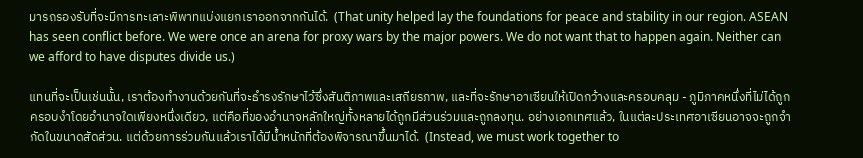มารถรองรับที่จะมีการทะเลาะพิพาทแบ่งแยกเราออกจากกันได้.  (That unity helped lay the foundations for peace and stability in our region. ASEAN has seen conflict before. We were once an arena for proxy wars by the major powers. We do not want that to happen again. Neither can we afford to have disputes divide us.)

แทนที่จะเป็นเช่นนั้น, เราต้องทำงานด้วยกันที่จะธำรงรักษาไว้ซึ่งสันติภาพและเสถียรภาพ, และที่จะรักษาอาเซียนให้เปิดกว้างและครอบคลุม - ภูมิภาคหนึ่งที่ไม่ได้ถูกครอบงำโดยอำนาจใดเพียงหนึ่งเดียว, แต่คือที่ของอำนาจหลักใหญ่ทั้งหลายได้ถูกมีส่วนร่วมและถูกลงทุน. อย่างเอกเทศแล้ว, ในแต่ละประเทศอาเซียนอาจจะถูกจำกัดในขนาดสัดส่วน. แต่ด้วยการร่วมกันแล้วเราได้มีน้ำหนักที่ต้องพิจารณาขึ้นมาได้.  (Instead, we must work together to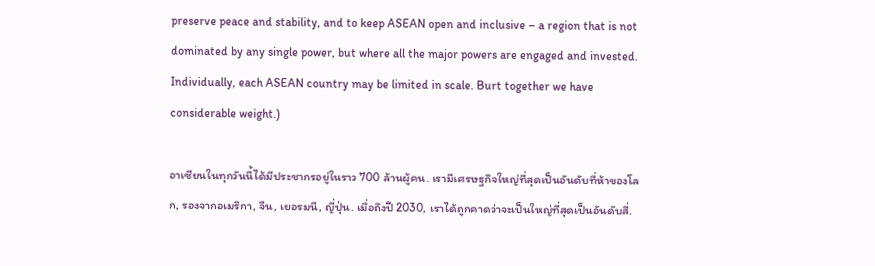preserve peace and stability, and to keep ASEAN open and inclusive – a region that is not dominated by any single power, but where all the major powers are engaged and invested. Individually, each ASEAN country may be limited in scale. Burt together we have considerable weight.)

อาเซียนในทุกวันนี้ได้มีประชากรอยู่ในราว 700 ล้านผู้คน. เรามีเศรษฐกิจใหญ่ที่สุดเป็นอันดับที่ห้าของโลก, รองจากอเมริกา, จีน, เยอรมนี, ญี่ปุ่น. เมื่อถึงปี 2030, เราได้ถูกคาดว่าจะเป็นใหญ่ที่สุดเป็นอันดับสี่.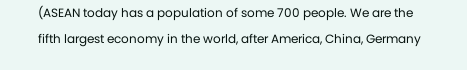(ASEAN today has a population of some 700 people. We are the fifth largest economy in the world, after America, China, Germany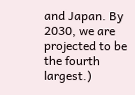and Japan. By 2030, we are projected to be the fourth largest.)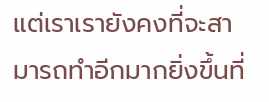แต่เราเรายังคงที่จะสามารถทำอีกมากยิ่งขึ้นที่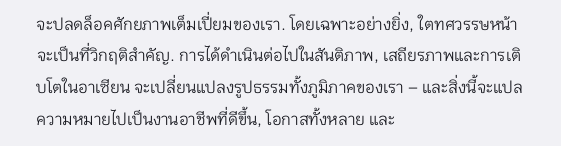จะปลดล็อคศักยภาพเต็มเปี่ยมของเรา. โดยเฉพาะอย่างยิ่ง, ใตทศวรรษหน้าจะเป็นที่วิกฤติสำคัญ. การได้ดำเนินต่อไปในสันติภาพ, เสถียรภาพและการเติบโตในอาเซียน จะเปลี่ยนแปลงรูปธรรมทั้งภูมิภาคของเรา – และสิ่งนี้จะแปลความหมายไปเป็นงานอาชีพที่ดีขึ้น, โอกาสทั้งหลาย และ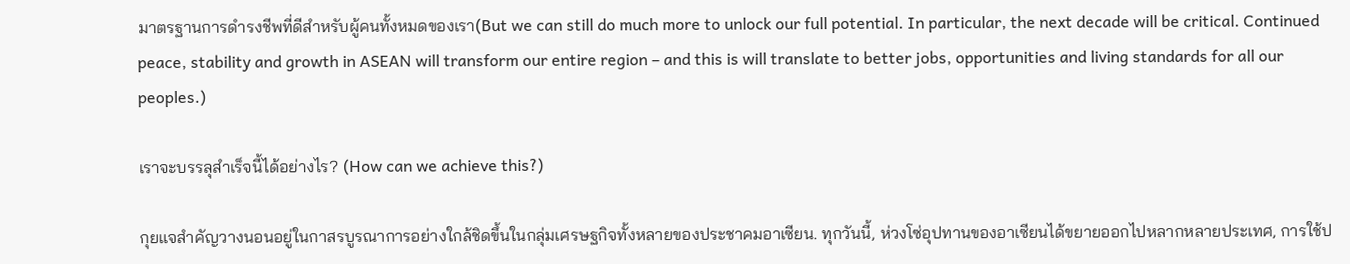มาตรฐานการดำรงชีพที่ดีสำหรับผู้คนทั้งหมดของเรา(But we can still do much more to unlock our full potential. In particular, the next decade will be critical. Continued peace, stability and growth in ASEAN will transform our entire region – and this is will translate to better jobs, opportunities and living standards for all our peoples.)

เราจะบรรลุสำเร็จนี้ได้อย่างไร? (How can we achieve this?)

กุยแจสำคัญวางนอนอยู่ในกาสรบูรณาการอย่างใกล้ชิดขึ้นในกลุ่มเศรษฐกิจทั้งหลายของประชาคมอาเซียน. ทุกวันนี้, ห่วงโซ่อุปทานของอาเซียนได้ขยายออกไปหลากหลายประเทศ, การใช้ป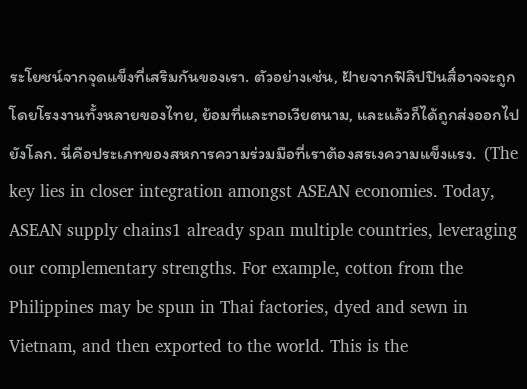ระโยชน์จากจุดแข็งที่เสริมกันของเรา. ตัวอย่างเช่น, ฝ้ายจากฟิลิปปินสิ์อาจจะถูกโดยโรงงานทั้งหลายของไทย, ย้อมที่และทอเวียตนาม, และแล้วก็ได้ถูกส่งออกไปยังโลก. นี่คือประเภทของสหการความร่วมมือที่เราต้องสรเงความแข็งแรง.  (The key lies in closer integration amongst ASEAN economies. Today, ASEAN supply chains1 already span multiple countries, leveraging our complementary strengths. For example, cotton from the Philippines may be spun in Thai factories, dyed and sewn in Vietnam, and then exported to the world. This is the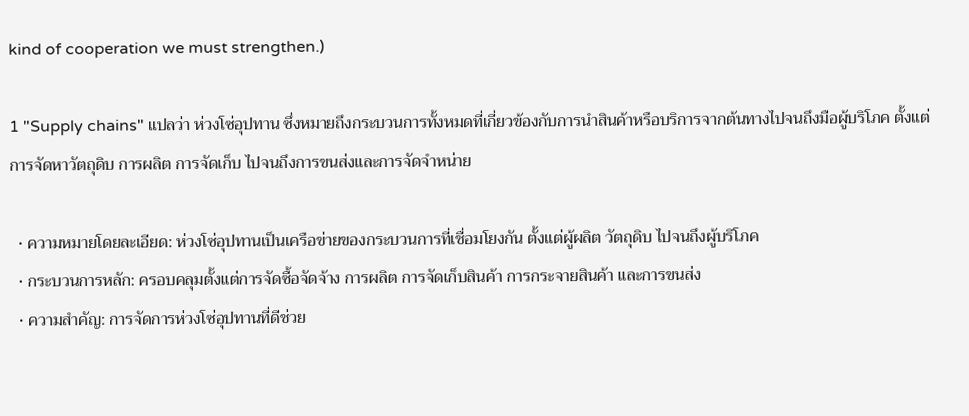kind of cooperation we must strengthen.)

1 "Supply chains" แปลว่า ห่วงโซ่อุปทาน ซึ่งหมายถึงกระบวนการทั้งหมดที่เกี่ยวข้องกับการนำสินค้าหรือบริการจากต้นทางไปจนถึงมือผู้บริโภค ตั้งแต่การจัดหาวัตถุดิบ การผลิต การจัดเก็บ ไปจนถึงการขนส่งและการจัดจำหน่าย

  • ความหมายโดยละเอียด: ห่วงโซ่อุปทานเป็นเครือข่ายของกระบวนการที่เชื่อมโยงกัน ตั้งแต่ผู้ผลิต วัตถุดิบ ไปจนถึงผู้บริโภค
  • กระบวนการหลัก: ครอบคลุมตั้งแต่การจัดซื้อจัดจ้าง การผลิต การจัดเก็บสินค้า การกระจายสินค้า และการขนส่ง
  • ความสำคัญ: การจัดการห่วงโซ่อุปทานที่ดีช่วย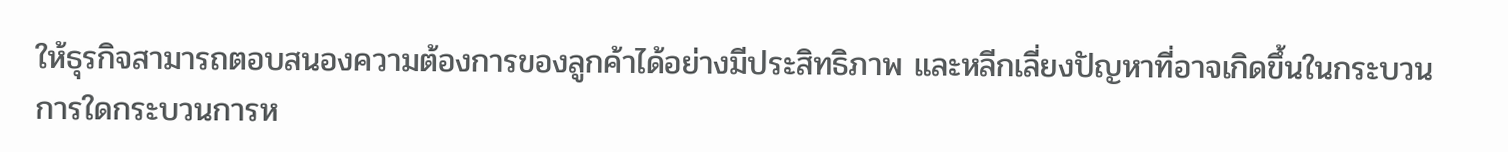ให้ธุรกิจสามารถตอบสนองความต้องการของลูกค้าได้อย่างมีประสิทธิภาพ และหลีกเลี่ยงปัญหาที่อาจเกิดขึ้นในกระบวนการใดกระบวนการห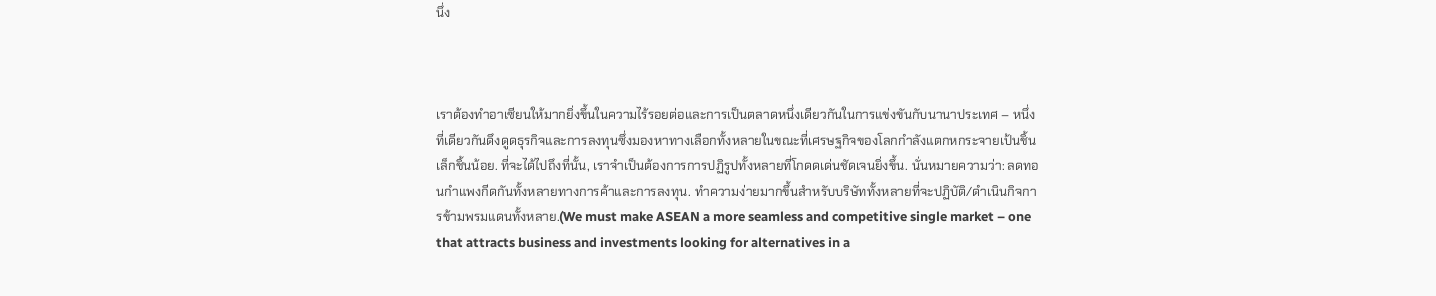นึ่ง



เราต้องทำอาเซียนให้มากยิ่งขึ้นในความไร้รอยต่อและการเป็นตลาดหนึ่งเดียวกันในการแข่งขันกับนานาประเทศ – หนึ่งที่เดียวกันดึงดูดธุรกิจและการลงทุนซึ่งมองหาทางเลือกทั้งหลายในขณะที่เศรษฐกิจของโลกกำลังแตกหกระจายเป้นชิ้นเล็กชิ้นน้อย. ที่จะได้ไปถึงที่นั้น, เราจำเป็นต้องการการปฏิรูปทั้งหลายที่โกดดเด่นชัดเจนยิ่งขึ้น. นั่นหมายความว่า: ลดทอนกำแพงกีดกันทั้งหลายทางการค้าและการลงทุน. ทำความง่ายมากขึ้นสำหรับบริษัททั้งหลายที่จะปฏิบัติ/ดำเนินกิจการข้ามพรมแดนทั้งหลาย.(We must make ASEAN a more seamless and competitive single market – one that attracts business and investments looking for alternatives in a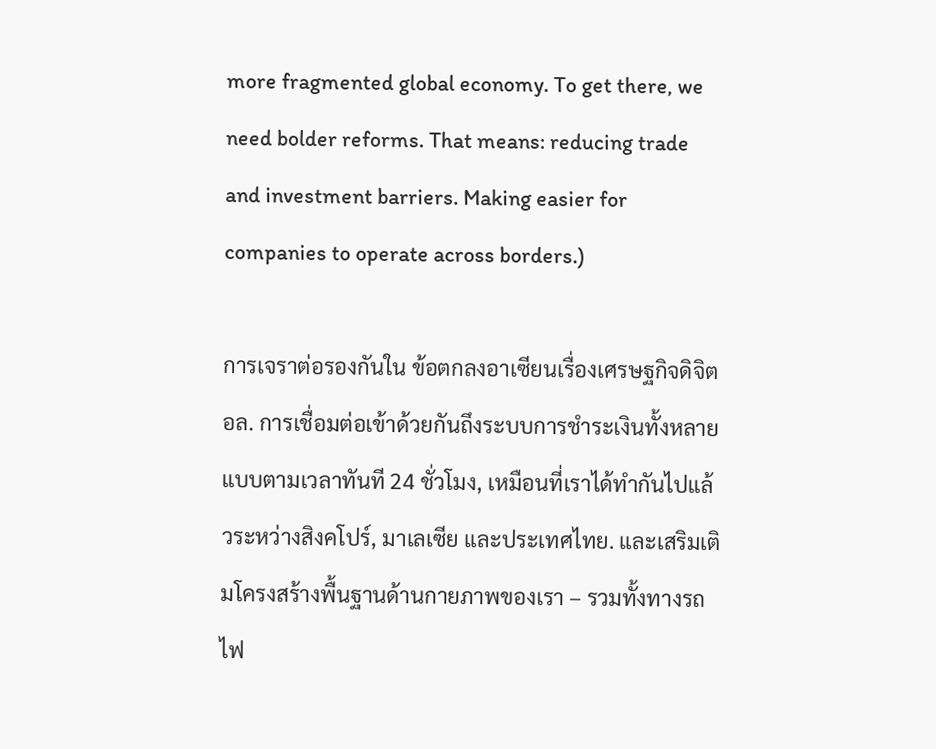more fragmented global economy. To get there, we need bolder reforms. That means: reducing trade and investment barriers. Making easier for companies to operate across borders.)

การเจราต่อรองกันใน ข้อตกลงอาเซียนเรื่องเศรษฐกิจดิจิตอล. การเชื่อมต่อเข้าด้วยกันถึงระบบการชำระเงินทั้งหลายแบบตามเวลาทันที 24 ชั่วโมง, เหมือนที่เราได้ทำกันไปแล้วระหว่างสิงคโปร์, มาเลเซีย และประเทศไทย. และเสริมเติมโครงสร้างพื้นฐานด้านกายภาพของเรา – รวมทั้งทางรถไฟ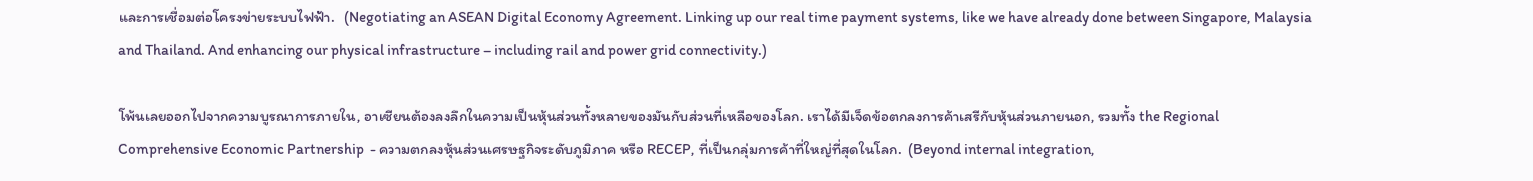และการเชื่อมต่อโครงข่ายระบบไฟฟ้า.   (Negotiating an ASEAN Digital Economy Agreement. Linking up our real time payment systems, like we have already done between Singapore, Malaysia and Thailand. And enhancing our physical infrastructure – including rail and power grid connectivity.)

โพ้นเลยออกไปจากความบูรณาการภายใน, อาเซียนต้องลงลึกในความเป็นหุ้นส่วนทั้งหลายของมันกับส่วนที่เหลือของโลก. เราได้มีเจ็ดข้อตกลงการค้าเสรีกับหุ้นส่วนภายนอก, รวมทั้ง the Regional Comprehensive Economic Partnership  - ความตกลงหุ้นส่วนเศรษฐกิจระดับภูมิภาค หรือ RECEP, ที่เป็นกลุ่มการค้าที่ใหญ่ที่สุดในโลก.  (Beyond internal integration,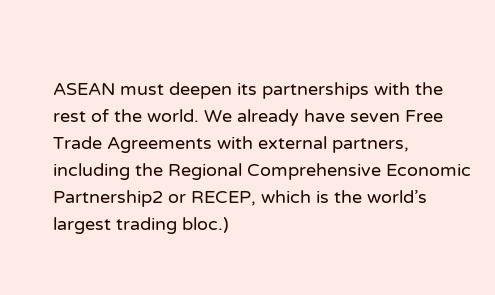ASEAN must deepen its partnerships with the rest of the world. We already have seven Free Trade Agreements with external partners, including the Regional Comprehensive Economic Partnership2 or RECEP, which is the world’s largest trading bloc.)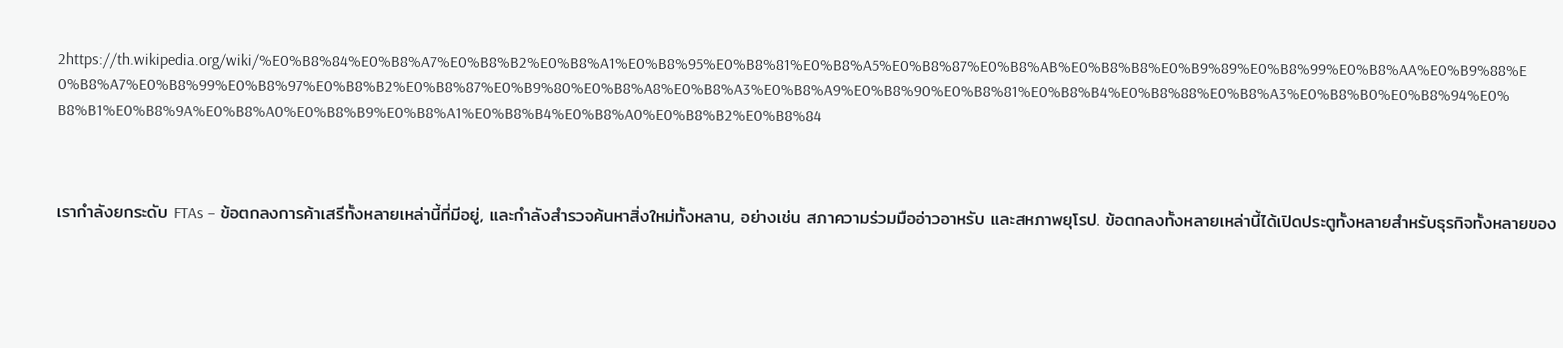2https://th.wikipedia.org/wiki/%E0%B8%84%E0%B8%A7%E0%B8%B2%E0%B8%A1%E0%B8%95%E0%B8%81%E0%B8%A5%E0%B8%87%E0%B8%AB%E0%B8%B8%E0%B9%89%E0%B8%99%E0%B8%AA%E0%B9%88%E0%B8%A7%E0%B8%99%E0%B8%97%E0%B8%B2%E0%B8%87%E0%B9%80%E0%B8%A8%E0%B8%A3%E0%B8%A9%E0%B8%90%E0%B8%81%E0%B8%B4%E0%B8%88%E0%B8%A3%E0%B8%B0%E0%B8%94%E0%B8%B1%E0%B8%9A%E0%B8%A0%E0%B8%B9%E0%B8%A1%E0%B8%B4%E0%B8%A0%E0%B8%B2%E0%B8%84



เรากำลังยกระดับ FTAs – ข้อตกลงการค้าเสรีทั้งหลายเหล่านี้ที่มีอยู่, และกำลังสำรวจค้นหาสิ่งใหม่ทั้งหลาน, อย่างเช่น สภาความร่วมมืออ่าวอาหรับ และสหภาพยุโรป. ข้อตกลงทั้งหลายเหล่านี้ได้เปิดประตูทั้งหลายสำหรับธุรกิจทั้งหลายของ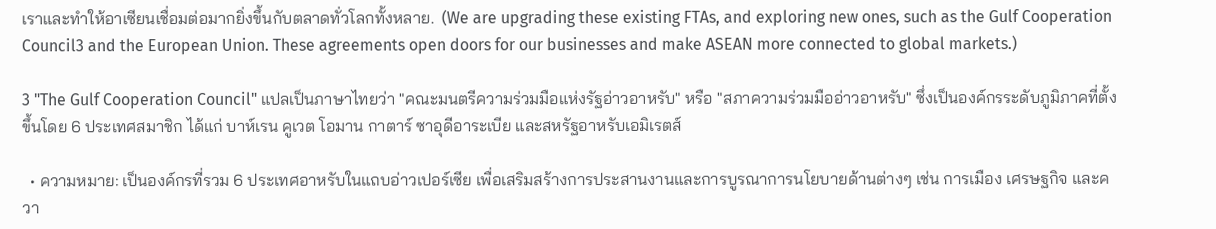เราและทำให้อาเซียนเชื่อมต่อมากยิ่งขึ้นกับตลาดทั่วโลกทั้งหลาย.  (We are upgrading these existing FTAs, and exploring new ones, such as the Gulf Cooperation Council3 and the European Union. These agreements open doors for our businesses and make ASEAN more connected to global markets.)

3 "The Gulf Cooperation Council" แปลเป็นภาษาไทยว่า "คณะมนตรีความร่วมมือแห่งรัฐอ่าวอาหรับ" หรือ "สภาความร่วมมืออ่าวอาหรับ" ซึ่งเป็นองค์กรระดับภูมิภาคที่ตั้งขึ้นโดย 6 ประเทศสมาชิก ได้แก่ บาห์เรน คูเวต โอมาน กาตาร์ ซาอุดีอาระเบีย และสหรัฐอาหรับเอมิเรตส์

  • ความหมาย: เป็นองค์กรที่รวม 6 ประเทศอาหรับในแถบอ่าวเปอร์เซีย เพื่อเสริมสร้างการประสานงานและการบูรณาการนโยบายด้านต่างๆ เช่น การเมือง เศรษฐกิจ และควา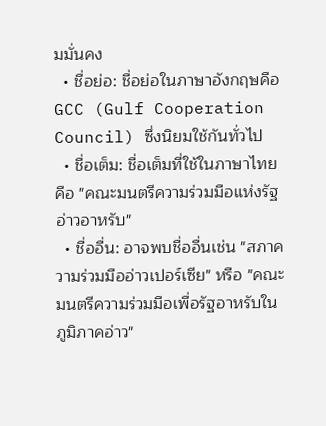มมั่นคง
  • ชื่อย่อ: ชื่อย่อในภาษาอังกฤษคือ GCC (Gulf Cooperation Council) ซึ่งนิยมใช้กันทั่วไป
  • ชื่อเต็ม: ชื่อเต็มที่ใช้ในภาษาไทยคือ "คณะมนตรีความร่วมมือแห่งรัฐอ่าวอาหรับ"
  • ชื่ออื่น: อาจพบชื่ออื่นเช่น "สภาความร่วมมืออ่าวเปอร์เซีย" หรือ "คณะมนตรีความร่วมมือเพื่อรัฐอาหรับในภูมิภาคอ่าว"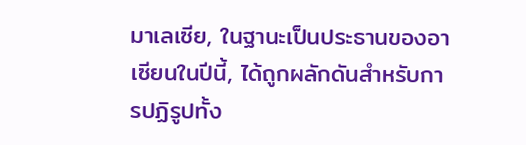มาเลเซีย, ในฐานะเป็นประธานของอาเซียนในปีนี้, ได้ถูกผลักดันสำหรับการปฏิรูปทั้ง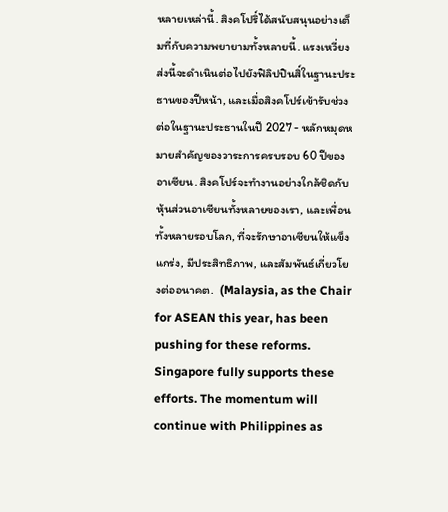หลายเหล่านี้. สิงคโปริ์ได้สนับสนุนอย่างเต็มที่กับความพยายามทั้งหลายนี้. แรงเหวี่ยงส่งนี้จะดำเนินต่อไปยังฟิลิปปินสิ์ในฐานะประธานของปีหน้า, และเมื่อสิงคโปร์เข้ารับช่วงต่อในฐานะประธานในปี 2027 - หลักหมุดหมายสำคัญของวาระการครบรอบ 60 ปีของอาเซียน. สิงคโปร์จะทำงานอย่างใกล้ชิดกับหุ้นส่วนอาเซียนทั้งหลายของเรา, และเพื่อนทั้งหลายรอบโลก, ที่จะรักษาอาเซียนให้แข็งแกร่ง, มีประสิทธิภาพ, และสัมพันธ์เกี่ยวโยงต่ออนาคต.  (Malaysia, as the Chair for ASEAN this year, has been pushing for these reforms. Singapore fully supports these efforts. The momentum will continue with Philippines as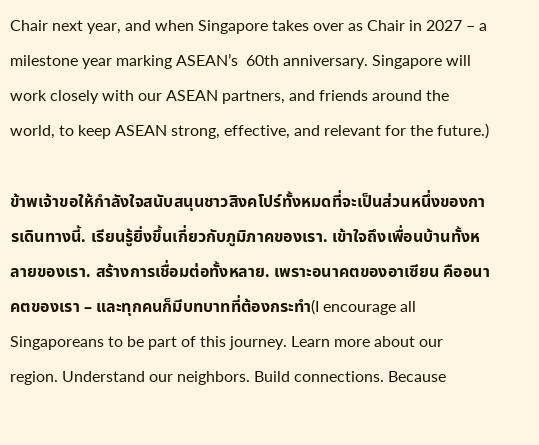Chair next year, and when Singapore takes over as Chair in 2027 – a milestone year marking ASEAN’s  60th anniversary. Singapore will work closely with our ASEAN partners, and friends around the world, to keep ASEAN strong, effective, and relevant for the future.)

ข้าพเจ้าขอให้กำลังใจสนับสนุนชาวสิงคโปร์ทั้งหมดที่จะเป็นส่วนหนึ่งของการเดินทางนี้. เรียนรู้ยิ่งขึ้นเกี่ยวกับภูมิภาคของเรา. เข้าใจถึงเพื่อนบ้านทั้งหลายของเรา. สร้างการเชื่อมต่อทั้งหลาย. เพราะอนาคตของอาเซียน คืออนาคตของเรา – และทุกคนก็มีบทบาทที่ต้องกระทำ(I encourage all Singaporeans to be part of this journey. Learn more about our region. Understand our neighbors. Build connections. Because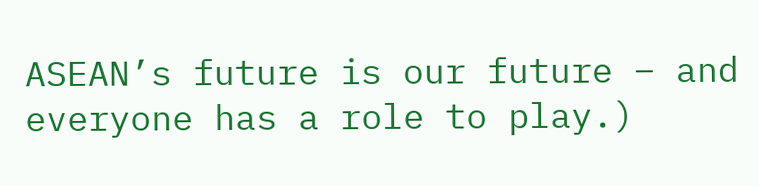ASEAN’s future is our future – and everyone has a role to play.)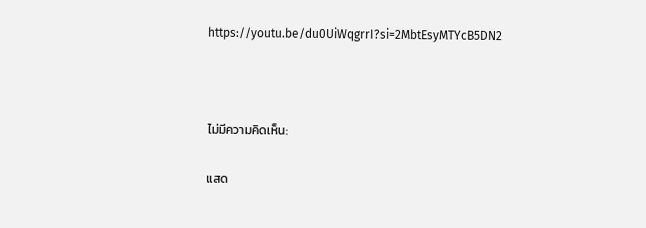https://youtu.be/du0UiWqgrrI?si=2MbtEsyMTYcB5DN2



ไม่มีความคิดเห็น:

แสด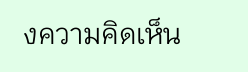งความคิดเห็น